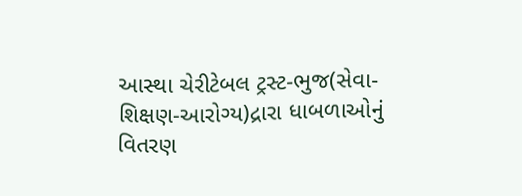આસ્થા ચેરીટેબલ ટ્રસ્ટ-ભુજ(સેવા-શિક્ષણ-આરોગ્ય)દ્રારા ધાબળાઓનું વિતરણ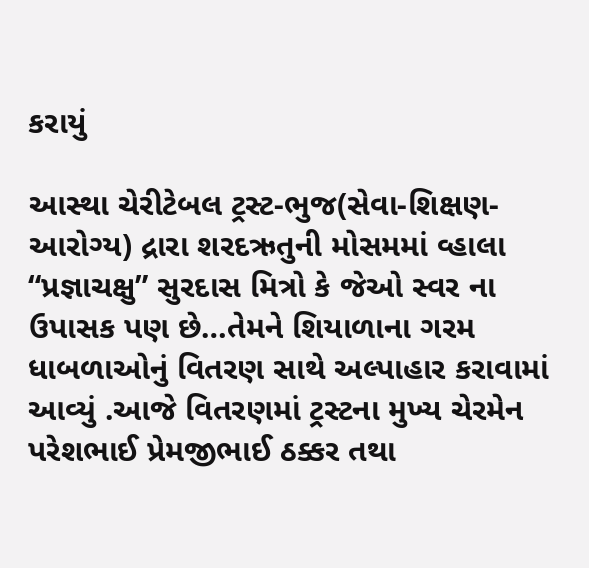કરાયું

આસ્થા ચેરીટેબલ ટ્રસ્ટ-ભુજ(સેવા-શિક્ષણ-આરોગ્ય) દ્રારા શરદઋતુની મોસમમાં વ્હાલા “પ્રજ્ઞાચક્ષુ” સુરદાસ મિત્રો કે જેઓ સ્વર ના ઉપાસક પણ છે…તેમને શિયાળાના ગરમ ધાબળાઓનું વિતરણ સાથે અલ્પાહાર કરાવામાં આવ્યું .આજે વિતરણમાં ટ્રસ્ટના મુખ્ય ચેરમેન પરેશભાઈ પ્રેમજીભાઈ ઠક્કર તથા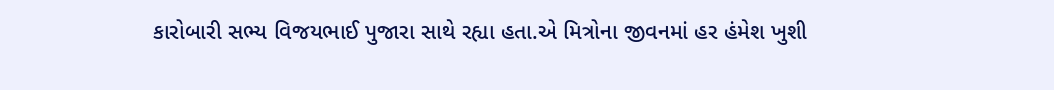કારોબારી સભ્ય વિજયભાઈ પુજારા સાથે રહ્યા હતા.એ મિત્રોના જીવનમાં હર હંમેશ ખુશી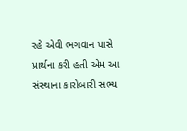રહે એવી ભગવાન પાસે પ્રાર્થના કરી હતી એમ આ સંસ્થાના કારોબારી સભ્ય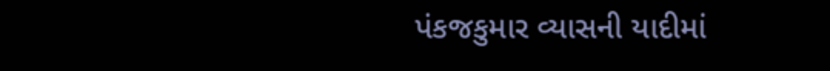પંકજકુમાર વ્યાસની યાદીમાં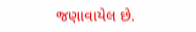જણાવાયેલ છે.